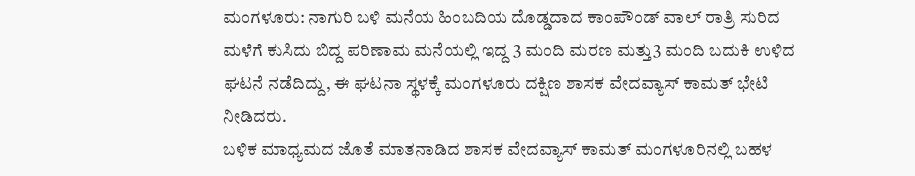ಮಂಗಳೂರು: ನಾಗುರಿ ಬಳಿ ಮನೆಯ ಹಿಂಬದಿಯ ದೊಡ್ಡದಾದ ಕಾಂಪೌಂಡ್ ವಾಲ್ ರಾತ್ರಿ ಸುರಿದ ಮಳೆಗೆ ಕುಸಿದು ಬಿದ್ದ ಪರಿಣಾಮ ಮನೆಯಲ್ಲಿ ಇದ್ದ 3 ಮಂದಿ ಮರಣ ಮತ್ತು3 ಮಂದಿ ಬದುಕಿ ಉಳಿದ ಘಟನೆ ನಡೆದಿದ್ದು, ಈ ಘಟನಾ ಸ್ಥಳಕ್ಕೆ ಮಂಗಳೂರು ದಕ್ಷಿಣ ಶಾಸಕ ವೇದವ್ಯಾಸ್ ಕಾಮತ್ ಭೇಟಿ ನೀಡಿದರು.
ಬಳಿಕ ಮಾಧ್ಯಮದ ಜೊತೆ ಮಾತನಾಡಿದ ಶಾಸಕ ವೇದವ್ಯಾಸ್ ಕಾಮತ್ ಮಂಗಳೂರಿನಲ್ಲಿ ಬಹಳ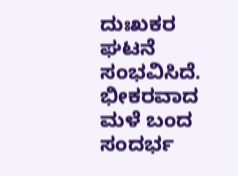ದುಃಖಕರ ಘಟನೆ ಸಂಭವಿಸಿದೆ. ಭೀಕರವಾದ ಮಳೆ ಬಂದ ಸಂದರ್ಭ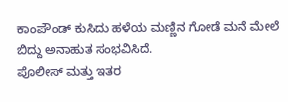ಕಾಂಪೌಂಡ್ ಕುಸಿದು ಹಳೆಯ ಮಣ್ಣಿನ ಗೋಡೆ ಮನೆ ಮೇಲೆ ಬಿದ್ದು ಅನಾಹುತ ಸಂಭವಿಸಿದೆ.
ಪೊಲೀಸ್ ಮತ್ತು ಇತರ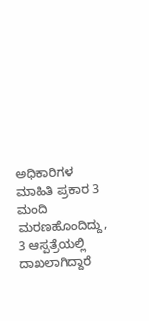ಅಧಿಕಾರಿಗಳ ಮಾಹಿತಿ ಪ್ರಕಾರ 3 ಮಂದಿ ಮರಣಹೊಂದಿದ್ದು, 3 ಆಸ್ಪತ್ರೆಯಲ್ಲಿ ದಾಖಲಾಗಿದ್ದಾರೆ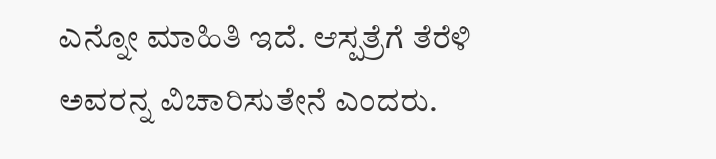ಎನ್ನೋ ಮಾಹಿತಿ ಇದೆ. ಆಸ್ಪತ್ರೆಗೆ ತೆರೆಳಿ ಅವರನ್ನ ವಿಚಾರಿಸುತೇನೆ ಎಂದರು.